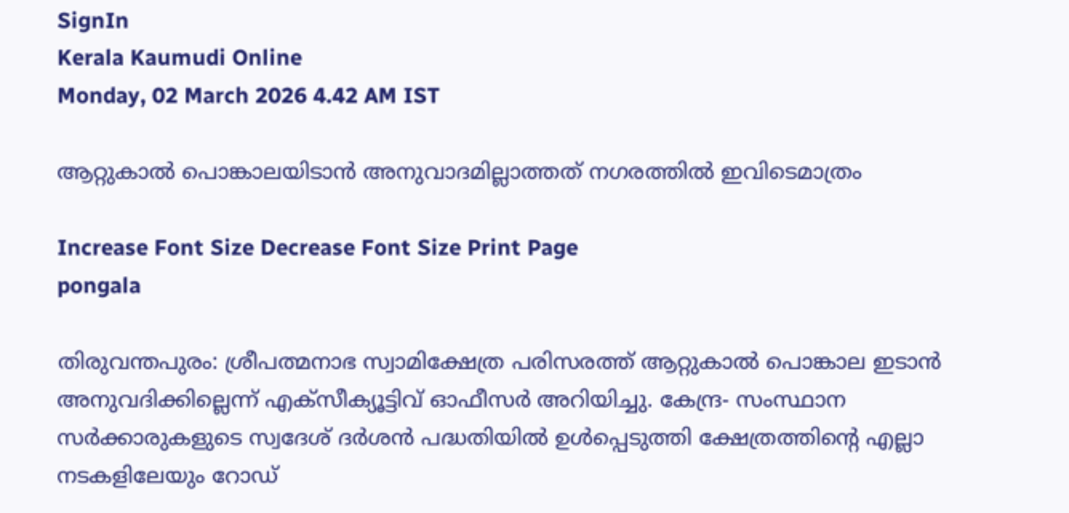SignIn
Kerala Kaumudi Online
Monday, 02 March 2026 4.42 AM IST

ആറ്റുകാൽ പൊങ്കാലയിടാൻ അനുവാദമില്ലാത്തത് നഗരത്തിൽ ഇവിടെമാത്രം

Increase Font Size Decrease Font Size Print Page
pongala

തിരുവന്തപുരം: ശ്രീപത്മനാഭ സ്വാമിക്ഷേത്ര പരിസരത്ത് ആറ്റുകാൽ പൊങ്കാല ഇടാൻ അനുവദിക്കില്ലെന്ന് എക്‌സീക്യൂട്ടിവ് ഓഫീസർ അറിയിച്ചു. കേന്ദ്ര- സംസ്ഥാന സർക്കാരുകളുടെ സ്വദേശ് ദർശൻ പദ്ധതിയിൽ ഉൾപ്പെടുത്തി ക്ഷേത്രത്തിന്റെ എല്ലാ നടകളിലേയും റോഡ്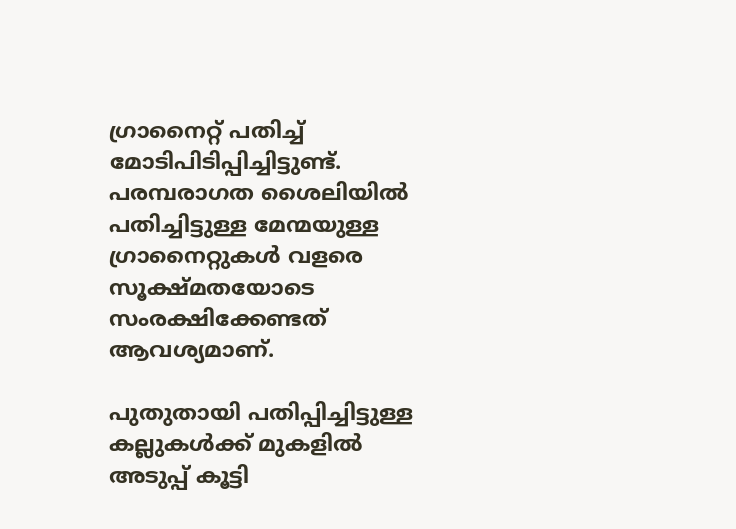ഗ്രാനൈറ്റ് പതിച്ച് മോടിപിടിപ്പിച്ചിട്ടുണ്ട്. പരമ്പരാഗത ശൈലിയിൽ പതിച്ചിട്ടുള്ള മേന്മയുള്ള ഗ്രാനൈറ്റുകൾ വളരെ സൂക്ഷ്മതയോടെ സംരക്ഷിക്കേണ്ടത് ആവശ്യമാണ്.

പുതുതായി പതിപ്പിച്ചിട്ടുള്ള കല്ലുകൾക്ക് മുകളിൽ അടുപ്പ് കൂട്ടി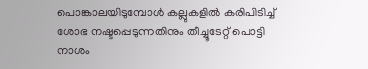പൊങ്കാലയിടുമ്പോൾ കല്ലുകളിൽ കരിപിടിച്ച് ശോഭ നഷ്ടപ്പെടുന്നതിനും തീച്ചൂടേറ്റ് പൊട്ടി നാശം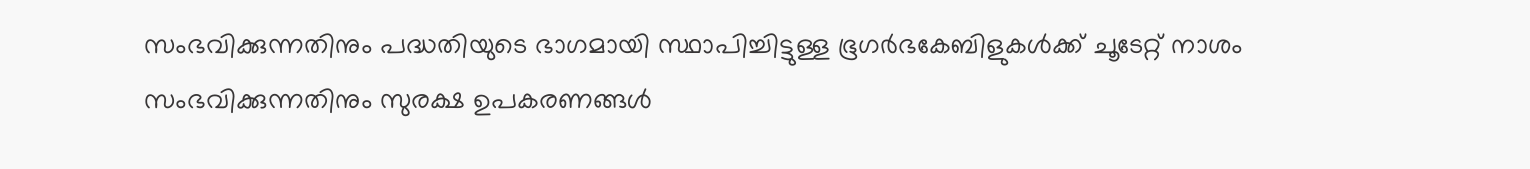സംഭവിക്കുന്നതിനും പദ്ധതിയുടെ ഭാഗമായി സ്ഥാപിച്ചിട്ടുള്ള ഭൂഗർഭകേബിളുകൾക്ക് ചൂടേറ്റ് നാശം സംഭവിക്കുന്നതിനും സുരക്ഷ ഉപകരണങ്ങൾ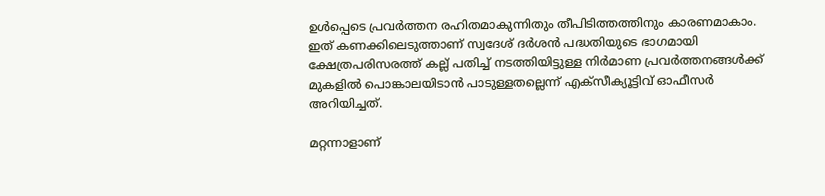ഉൾപ്പെടെ പ്രവർത്തന രഹിതമാകുന്നിതും തീപിടിത്തത്തിനും കാരണമാകാം. ഇത് കണക്കിലെടുത്താണ് സ്വദേശ് ദർശൻ പദ്ധതിയുടെ ഭാഗമായി ക്ഷേത്രപരിസരത്ത് കല്ല് പതിച്ച് നടത്തിയിട്ടുള്ള നിർമാണ പ്രവർത്തനങ്ങൾക്ക് മുകളിൽ പൊങ്കാലയിടാൻ പാടുള്ളതല്ലെന്ന് എക്‌സീക്യൂട്ടിവ് ഓഫീസർ അറിയിച്ചത്.

മറ്റന്നാളാണ്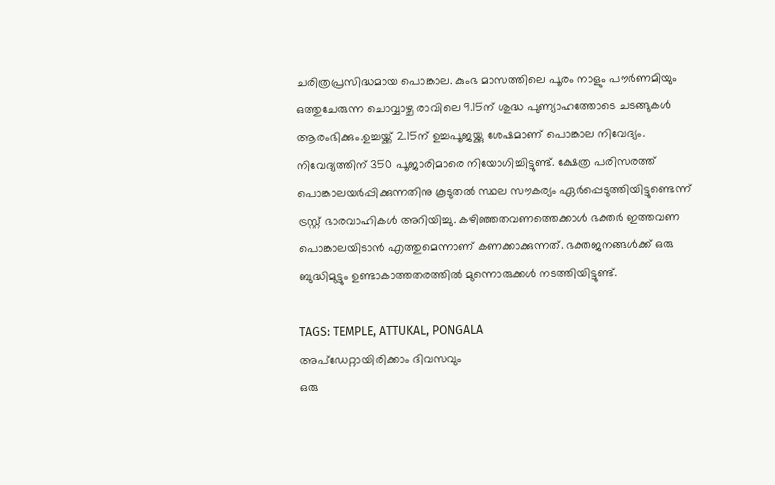ചരിത്രപ്രസിദ്ധമായ പൊങ്കാല. കുംഭ മാസത്തിലെ പൂരം നാളും പൗർണമിയും ഒത്തുചേരുന്ന ചൊവ്വാഴ്ച രാവിലെ 9.15ന് ശുദ്ധ പുണ്യാഹത്തോടെ ചടങ്ങുകൾ ആരംഭിക്കും.ഉച്ചയ്ക്ക് 2.15ന് ഉച്ചപൂജയ്ക്കു ശേഷമാണ് പൊങ്കാല നിവേദ്യം. നിവേദ്യത്തിന് 350 പൂജാരിമാരെ നിയോഗിച്ചിട്ടുണ്ട്. ക്ഷേത്ര പരിസരത്ത് പൊങ്കാലയർപ്പിക്കുന്നതിനു കൂടുതൽ സ്ഥല സൗകര്യം ഏർപ്പെടുത്തിയിട്ടുണ്ടെന്ന് ട്രസ്റ്റ് ഭാരവാഹികൾ അറിയിച്ചു. കഴിഞ്ഞതവണത്തെക്കാൾ ഭക്തർ ഇത്തവണ പൊങ്കാലയിടാൻ എത്തുമെന്നാണ് കണക്കാക്കുന്നത്. ഭക്തജനങ്ങൾക്ക് ഒരു ബുദ്ധിമുട്ടും ഉണ്ടാകാത്തതരത്തിൽ മുന്നൊരുക്കൾ നടത്തിയിട്ടുണ്ട്.

TAGS: TEMPLE, ATTUKAL, PONGALA
അപ്ഡേറ്റായിരിക്കാം ദിവസവും
ഒരു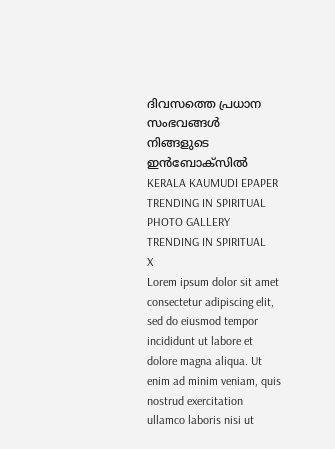ദിവസത്തെ പ്രധാന സംഭവങ്ങൾ നിങ്ങളുടെ ഇൻബോക്സിൽ
KERALA KAUMUDI EPAPER
TRENDING IN SPIRITUAL
PHOTO GALLERY
TRENDING IN SPIRITUAL
X
Lorem ipsum dolor sit amet
consectetur adipiscing elit, sed do eiusmod tempor incididunt ut labore et dolore magna aliqua. Ut enim ad minim veniam, quis nostrud exercitation ullamco laboris nisi ut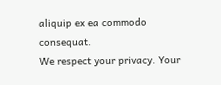aliquip ex ea commodo consequat.
We respect your privacy. Your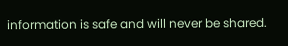information is safe and will never be shared.